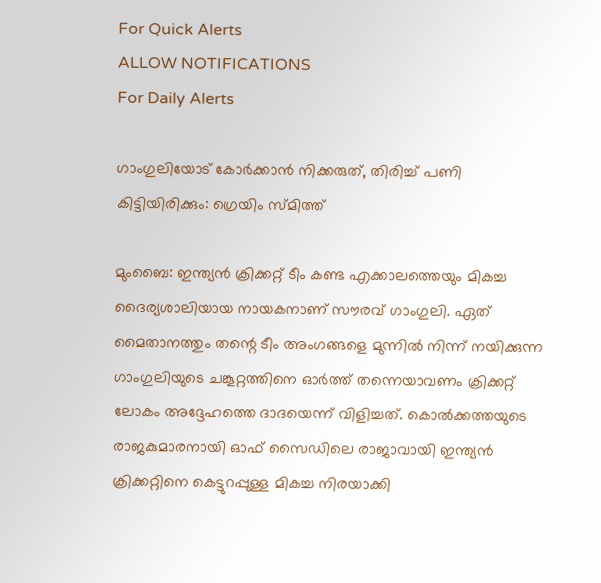For Quick Alerts
ALLOW NOTIFICATIONS
For Daily Alerts

ഗാംഗുലിയോട് കോര്‍ക്കാന്‍ നിക്കരുത്, തിരിച്ച് പണി കിട്ടിയിരിക്കും: ഗ്രെയിം സ്മിത്ത്

മുംബൈ: ഇന്ത്യന്‍ ക്രിക്കറ്റ് ടീം കണ്ട എക്കാലത്തെയും മികച്ച ദൈര്യശാലിയായ നായകനാണ് സൗരവ് ഗാംഗുലി. ഏത് മൈതാനത്തും തന്റെ ടീം അംഗങ്ങളെ മുന്നില്‍ നിന്ന് നയിക്കുന്ന ഗാംഗുലിയുടെ ചങ്കൂറ്റത്തിനെ ഓര്‍ത്ത് തന്നെയാവണം ക്രിക്കറ്റ് ലോകം അദ്ദേഹത്തെ ദാദയെന്ന് വിളിച്ചത്. കൊല്‍ക്കത്തയുടെ രാജകുമാരനായി ഓഫ് സൈഡിലെ രാജാവായി ഇന്ത്യന്‍ ക്രിക്കറ്റിനെ കെട്ടുറപ്പുള്ള മികച്ച നിരയാക്കി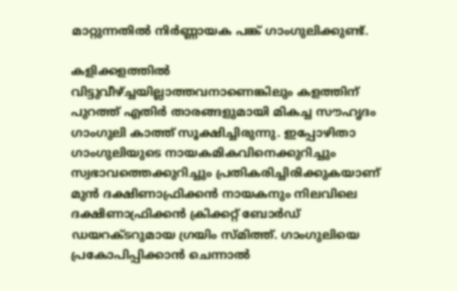മാറ്റുന്നതില്‍ നിര്‍ണ്ണായക പങ്ക് ഗാംഗുലിക്കുണ്ട്.

കളിക്കളത്തില്‍ വിട്ടുവീഴ്ച്ചയില്ലാത്തവനാണെങ്കിലും കളത്തിന് പുറത്ത് എതിര്‍ താരങ്ങളുമായി മികച്ച സൗഹൃദം ഗാംഗുലി കാത്ത് സൂക്ഷിച്ചിരുന്നു. ഇപ്പോഴിതാ ഗാംഗുലിയുടെ നായകമികവിനെക്കുറിച്ചും സ്വഭാവത്തെക്കുറിച്ചും പ്രതികരിച്ചിരിക്കുകയാണ് മുന്‍ ദക്ഷിണാഫ്രിക്കന്‍ നായകനും നിലവിലെ ദക്ഷിണാഫ്രിക്കന്‍ ക്രിക്കറ്റ് ബോര്‍ഡ് ഡയറക്ടറുമായ ഗ്രയിം സ്മിത്ത്. ഗാംഗുലിയെ പ്രകോപിപ്പിക്കാന്‍ ചെന്നാല്‍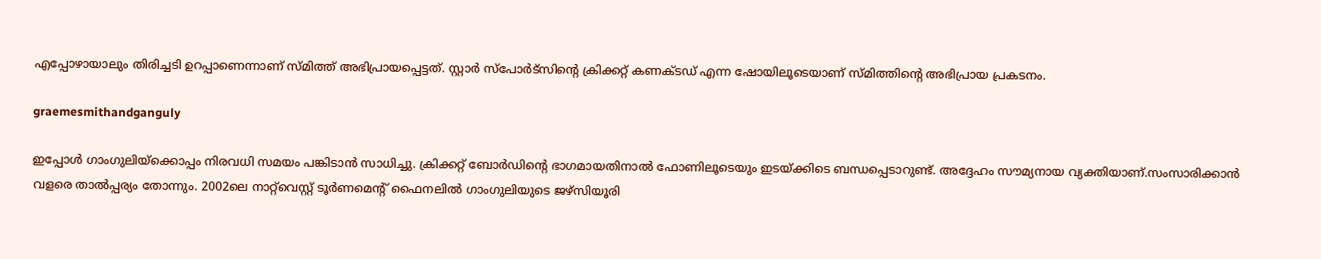എപ്പോഴായാലും തിരിച്ചടി ഉറപ്പാണെന്നാണ് സ്മിത്ത് അഭിപ്രായപ്പെട്ടത്. സ്റ്റാര്‍ സ്‌പോര്‍ട്‌സിന്റെ ക്രിക്കറ്റ് കണക്ടഡ് എന്ന ഷോയിലൂടെയാണ് സ്മിത്തിന്റെ അഭിപ്രായ പ്രകടനം.

graemesmithandganguly

ഇപ്പോള്‍ ഗാംഗുലിയ്‌ക്കൊപ്പം നിരവധി സമയം പങ്കിടാന്‍ സാധിച്ചു. ക്രിക്കറ്റ് ബോര്‍ഡിന്റെ ഭാഗമായതിനാല്‍ ഫോണിലൂടെയും ഇടയ്ക്കിടെ ബന്ധപ്പെടാറുണ്ട്. അദ്ദേഹം സൗമ്യനായ വ്യക്തിയാണ്.സംസാരിക്കാന്‍ വളരെ താല്‍പ്പര്യം തോന്നും. 2002ലെ നാറ്റ്‌വെസ്റ്റ് ടൂര്‍ണമെന്റ് ഫൈനലില്‍ ഗാംഗുലിയുടെ ജഴ്‌സിയൂരി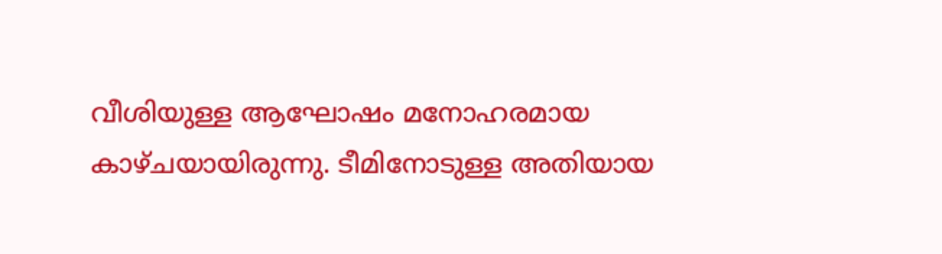വീശിയുള്ള ആഘോഷം മനോഹരമായ കാഴ്ചയായിരുന്നു. ടീമിനോടുള്ള അതിയായ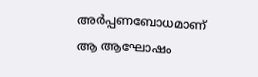അര്‍പ്പണബോധമാണ് ആ ആഘോഷം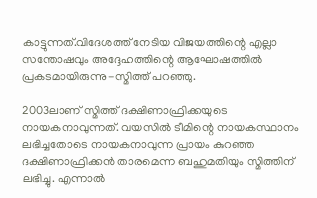കാട്ടുന്നത്.വിദേശത്ത് നേടിയ വിജയത്തിന്റെ എല്ലാ സന്തോഷവും അദ്ദേഹത്തിന്റെ ആഘോഷത്തില്‍ പ്രകടമായിരുന്നു-സ്മിത്ത് പറഞ്ഞു.

2003ലാണ് സ്മിത്ത് ദക്ഷിണാഫ്രിക്കയുടെ നായകനാവുന്നത്. വയസില്‍ ടീമിന്റെ നായകസ്ഥാനം ലഭിച്ചതോടെ നായകനാവുന്ന പ്രായം കുറഞ്ഞ ദക്ഷിണാഫ്രിക്കന്‍ താരമെന്ന ബഹുമതിയും സ്മിത്തിന് ലഭിച്ചു. എന്നാല്‍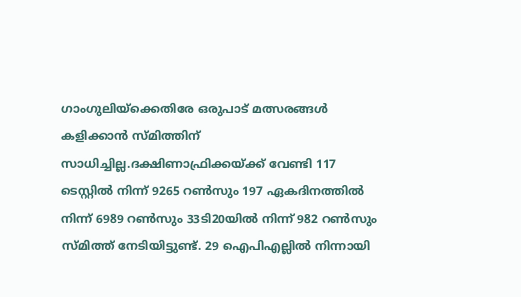ഗാംഗുലിയ്‌ക്കെതിരേ ഒരുപാട് മത്സരങ്ങള്‍ കളിക്കാന്‍ സ്മിത്തിന് സാധിച്ചില്ല.ദക്ഷിണാഫ്രിക്കയ്ക്ക് വേണ്ടി 117 ടെസ്റ്റില്‍ നിന്ന് 9265 റണ്‍സും 197 ഏകദിനത്തില്‍ നിന്ന് 6989 റണ്‍സും 33ടി20യില്‍ നിന്ന് 982 റണ്‍സും സ്മിത്ത് നേടിയിട്ടുണ്ട്. 29 ഐപിഎല്ലില്‍ നിന്നായി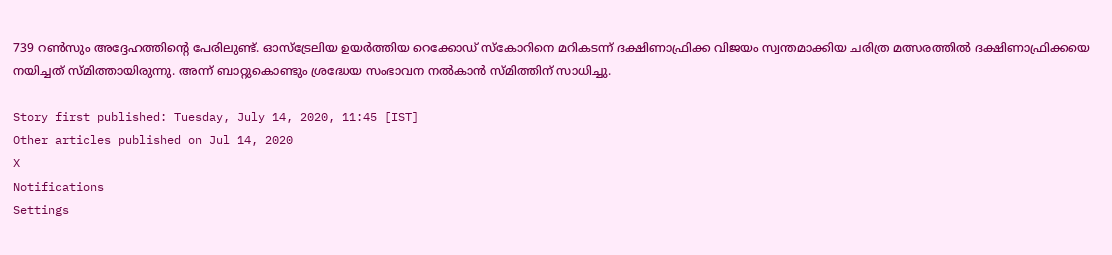739 റണ്‍സും അദ്ദേഹത്തിന്റെ പേരിലുണ്ട്. ഓസ്‌ട്രേലിയ ഉയര്‍ത്തിയ റെക്കോഡ് സ്‌കോറിനെ മറികടന്ന് ദക്ഷിണാഫ്രിക്ക വിജയം സ്വന്തമാക്കിയ ചരിത്ര മത്സരത്തില്‍ ദക്ഷിണാഫ്രിക്കയെ നയിച്ചത് സ്മിത്തായിരുന്നു. അന്ന് ബാറ്റുകൊണ്ടും ശ്രദ്ധേയ സംഭാവന നല്‍കാന്‍ സ്മിത്തിന് സാധിച്ചു.

Story first published: Tuesday, July 14, 2020, 11:45 [IST]
Other articles published on Jul 14, 2020
X
Notifications
Settings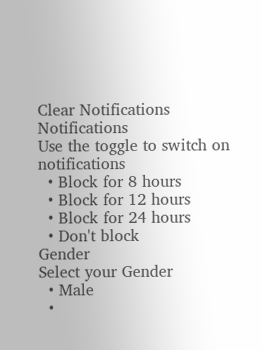Clear Notifications
Notifications
Use the toggle to switch on notifications
  • Block for 8 hours
  • Block for 12 hours
  • Block for 24 hours
  • Don't block
Gender
Select your Gender
  • Male
  •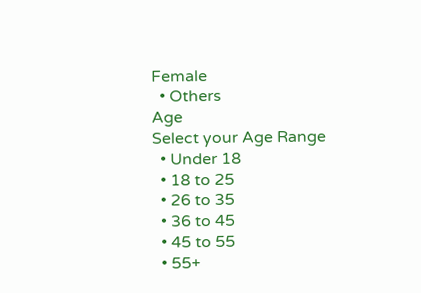Female
  • Others
Age
Select your Age Range
  • Under 18
  • 18 to 25
  • 26 to 35
  • 36 to 45
  • 45 to 55
  • 55+